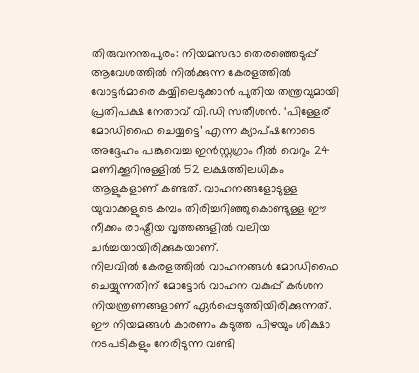തിരുവനന്തപുരം: നിയമസഭാ തെരഞ്ഞെടുപ്പ് ആവേശത്തിൽ നിൽക്കുന്ന കേരളത്തിൽ വോട്ടർമാരെ കയ്യിലെടുക്കാൻ പുതിയ തന്ത്രവുമായി പ്രതിപക്ഷ നേതാവ് വി.ഡി സതീശൻ. ‘പിള്ളേര് മോഡിഫൈ ചെയ്യട്ടെ’ എന്ന ക്യാപ്ഷനോടെ അദ്ദേഹം പങ്കുവെച്ച ഇൻസ്റ്റഗ്രാം റീൽ വെറും 24 മണിക്കൂറിനുള്ളിൽ 52 ലക്ഷത്തിലധികം ആളുകളാണ് കണ്ടത്. വാഹനങ്ങളോടുള്ള യുവാക്കളുടെ കമ്പം തിരിച്ചറിഞ്ഞുകൊണ്ടുള്ള ഈ നീക്കം രാഷ്ട്രീയ വൃത്തങ്ങളിൽ വലിയ ചർച്ചയായിരിക്കുകയാണ്.
നിലവിൽ കേരളത്തിൽ വാഹനങ്ങൾ മോഡിഫൈ ചെയ്യുന്നതിന് മോട്ടോർ വാഹന വകുപ്പ് കർശന നിയന്ത്രണങ്ങളാണ് ഏർപ്പെടുത്തിയിരിക്കുന്നത്. ഈ നിയമങ്ങൾ കാരണം കടുത്ത പിഴയും ശിക്ഷാ നടപടികളും നേരിടുന്ന വണ്ടി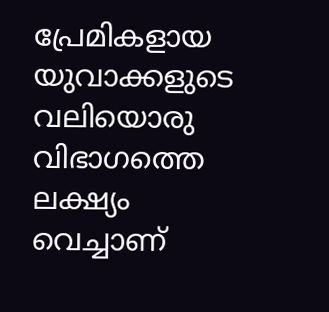പ്രേമികളായ യുവാക്കളുടെ വലിയൊരു വിഭാഗത്തെ ലക്ഷ്യം വെച്ചാണ്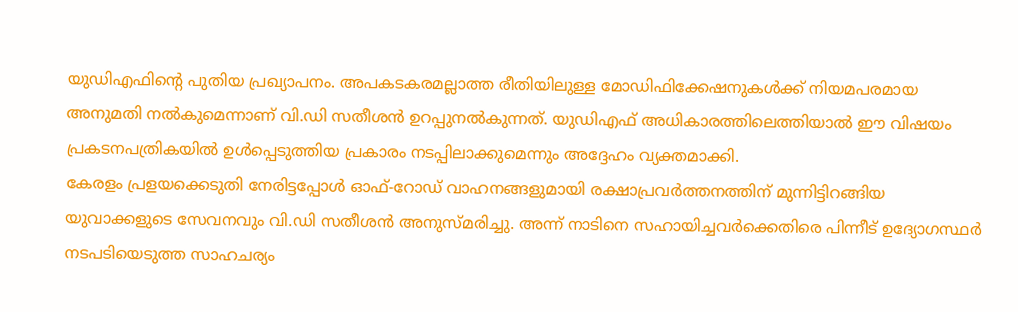യുഡിഎഫിന്റെ പുതിയ പ്രഖ്യാപനം. അപകടകരമല്ലാത്ത രീതിയിലുള്ള മോഡിഫിക്കേഷനുകൾക്ക് നിയമപരമായ അനുമതി നൽകുമെന്നാണ് വി.ഡി സതീശൻ ഉറപ്പുനൽകുന്നത്. യുഡിഎഫ് അധികാരത്തിലെത്തിയാൽ ഈ വിഷയം പ്രകടനപത്രികയിൽ ഉൾപ്പെടുത്തിയ പ്രകാരം നടപ്പിലാക്കുമെന്നും അദ്ദേഹം വ്യക്തമാക്കി.
കേരളം പ്രളയക്കെടുതി നേരിട്ടപ്പോൾ ഓഫ്-റോഡ് വാഹനങ്ങളുമായി രക്ഷാപ്രവർത്തനത്തിന് മുന്നിട്ടിറങ്ങിയ യുവാക്കളുടെ സേവനവും വി.ഡി സതീശൻ അനുസ്മരിച്ചു. അന്ന് നാടിനെ സഹായിച്ചവർക്കെതിരെ പിന്നീട് ഉദ്യോഗസ്ഥർ നടപടിയെടുത്ത സാഹചര്യം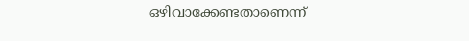ഒഴിവാക്കേണ്ടതാണെന്ന്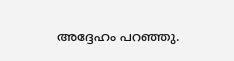അദ്ദേഹം പറഞ്ഞു.